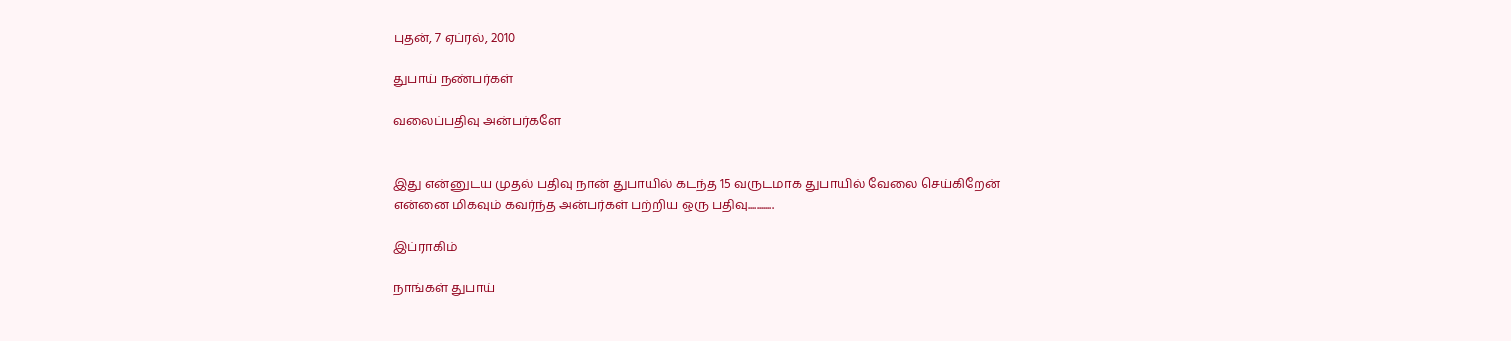புதன், 7 ஏப்ரல், 2010

துபாய் நண்பர்கள்

வலைப்பதிவு அன்பர்களே


இது என்னுடய முதல் பதிவு நான் துபாயில் கடந்த 15 வருடமாக துபாயில் வேலை செய்கிறேன்  என்னை மிகவும் கவர்ந்த அன்பர்கள் பற்றிய ஒரு பதிவு............

இப்ராகிம்

நாங்கள் துபாய்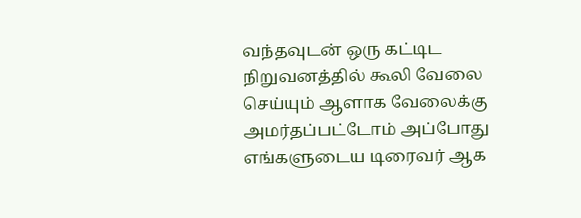வந்தவுடன் ஒரு கட்டிட நிறுவனத்தில் கூலி வேலை செய்யும் ஆளாக வேலைக்கு அமர்தப்பட்டோம் அப்போது எங்களுடைய டிரைவர் ஆக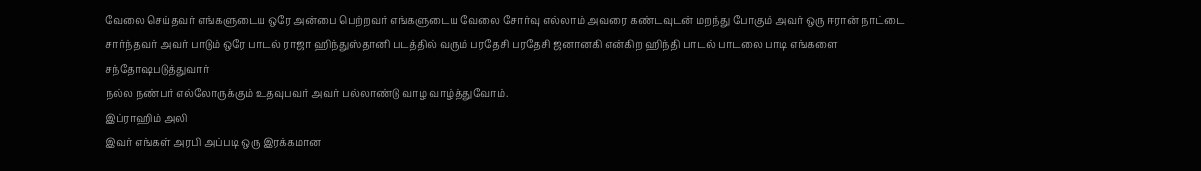வேலை செய்தவர் எங்களுடைய ஒரே அன்பை பெற்றவர் எங்களுடைய வேலை சோர்வு எல்லாம் அவரை கண்டவுடன் மறந்து போகும் அவர் ஒரு ஈரான் நாட்டை சார்ந்தவர் அவர் பாடும் ஒரே பாடல் ராஜா ஹிந்துஸ்தானி படத்தில் வரும் பரதேசி பரதேசி ஜனானகி என்கிற ஹிந்தி பாடல் பாடலை பாடி எங்களை சந்தோஷபடுத்துவார்
நல்ல நண்பர் எல்லோருக்கும் உதவுபவர் அவர் பல்லாண்டு வாழ வாழ்த்துவோம்.
இப்ராஹிம் அலி
இவர் எங்கள் அரபி அப்படி ஒரு இரக்கமான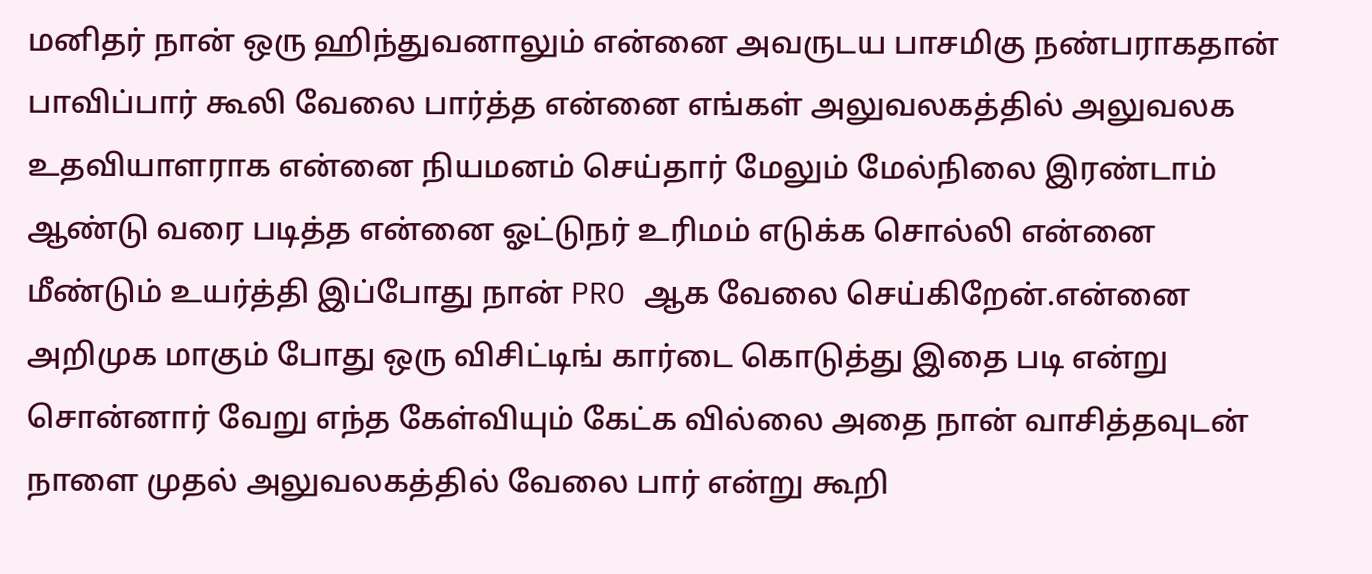மனிதர் நான் ஒரு ஹிந்துவனாலும் என்னை அவருடய பாசமிகு நண்பராகதான் பாவிப்பார் கூலி வேலை பார்த்த என்னை எங்கள் அலுவலகத்தில் அலுவலக உதவியாளராக என்னை நியமனம் செய்தார் மேலும் மேல்நிலை இரண்டாம் ஆண்டு வரை படித்த என்னை ஓட்டுநர் உரிமம் எடுக்க சொல்லி என்னை மீண்டும் உயர்த்தி இப்போது நான் PRO ஆக வேலை செய்கிறேன்.என்னை அறிமுக மாகும் போது ஒரு விசிட்டிங் கார்டை கொடுத்து இதை படி என்று சொன்னார் வேறு எந்த கேள்வியும் கேட்க வில்லை அதை நான் வாசித்தவுடன் நாளை முதல் அலுவலகத்தில் வேலை பார் என்று கூறி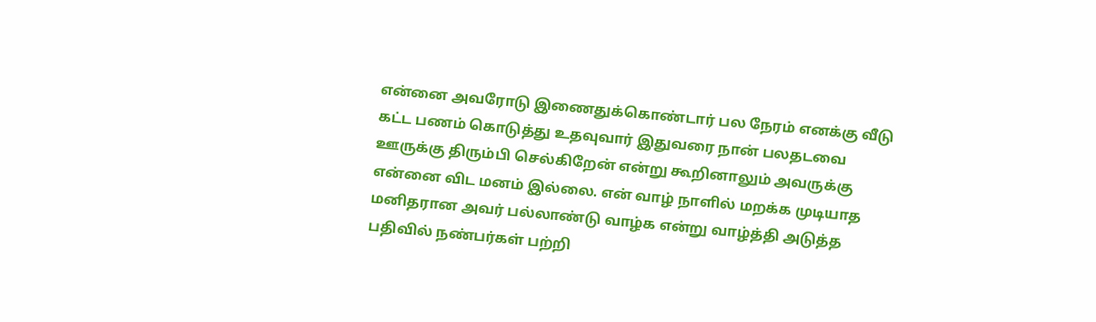என்னை அவரோடு இணைதுக்கொண்டார் பல நேரம் எனக்கு வீடு கட்ட பணம் கொடுத்து உதவுவார் இதுவரை நான் பலதடவை ஊருக்கு திரும்பி செல்கிறேன் என்று கூறினாலும் அவருக்கு என்னை விட மனம் இல்லை. என் வாழ் நாளில் மறக்க முடியாத மனிதரான அவர் பல்லாண்டு வாழ்க என்று வாழ்த்தி அடுத்த பதிவில் நண்பர்கள் பற்றி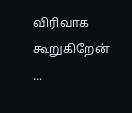விரிவாக   கூறுகிறேன் ...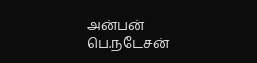அன்பன் பெ.நடேசன்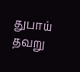துபாய்
தவறு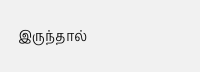இருந்தால்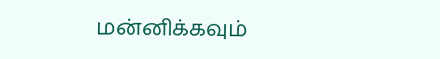மன்னிக்கவும்